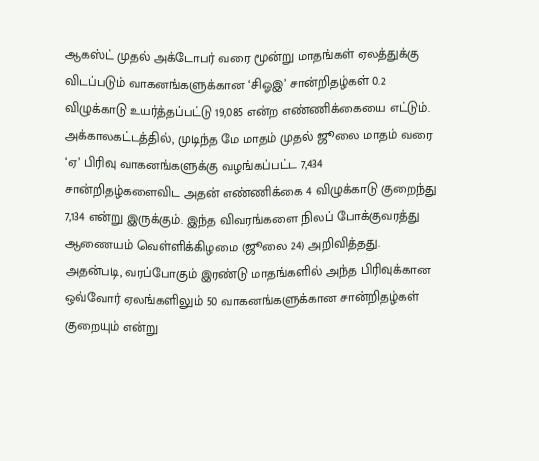ஆகஸ்ட் முதல் அக்டோபர் வரை மூன்று மாதங்கள் ஏலத்துக்கு விடப்படும் வாகனங்களுக்கான ‘சிஓஇ’ சான்றிதழ்கள் 0.2 விழுக்காடு உயர்த்தப்பட்டு 19,085 என்ற எண்ணிக்கையை எட்டும்.
அக்காலகட்டத்தில், முடிந்த மே மாதம் முதல் ஜூலை மாதம் வரை ‘ஏ’ பிரிவு வாகனங்களுக்கு வழங்கப்பட்ட 7,434 சான்றிதழ்களைவிட அதன் எண்ணிக்கை 4 விழுக்காடு குறைந்து 7,134 என்று இருக்கும். இந்த விவரங்களை நிலப் போக்குவரத்து ஆணையம் வெள்ளிக்கிழமை (ஜூலை 24) அறிவித்தது.
அதன்படி, வரப்போகும் இரண்டு மாதங்களில் அந்த பிரிவுக்கான ஒவ்வோர் ஏலங்களிலும் 50 வாகனங்களுக்கான சான்றிதழ்கள் குறையும் என்று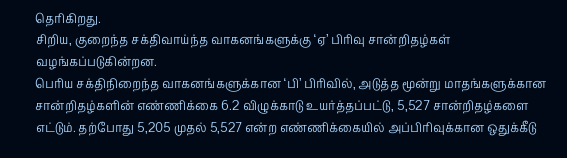தெரிகிறது.
சிறிய, குறைந்த சக்திவாய்ந்த வாகனங்களுக்கு ‘ஏ’ பிரிவு சான்றிதழ்கள் வழங்கப்படுகின்றன.
பெரிய சக்திநிறைந்த வாகனங்களுக்கான ‘பி’ பிரிவில், அடுத்த மூன்று மாதங்களுக்கான சான்றிதழ்களின் எண்ணிக்கை 6.2 விழுக்காடு உயர்த்தப்பட்டு, 5,527 சான்றிதழ்களை எட்டும். தற்போது 5,205 முதல் 5,527 என்ற எண்ணிக்கையில் அப்பிரிவுக்கான ஒதுக்கீடு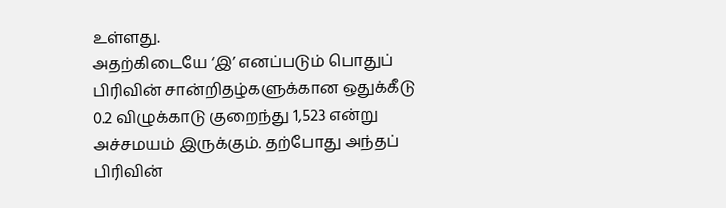உள்ளது.
அதற்கிடையே ‘இ’ எனப்படும் பொதுப் பிரிவின் சான்றிதழ்களுக்கான ஒதுக்கீடு 0.2 விழுக்காடு குறைந்து 1,523 என்று அச்சமயம் இருக்கும். தற்போது அந்தப் பிரிவின்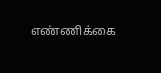எண்ணிக்கை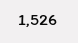1,526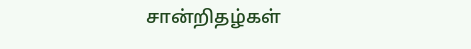சான்றிதழ்கள்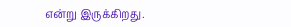என்று இருக்கிறது.